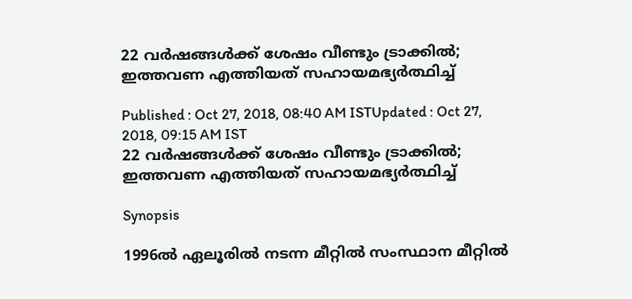22 വർഷങ്ങൾക്ക് ശേഷം വീണ്ടും ട്രാക്കിൽ‌; ഇത്തവണ എത്തിയത് സഹായമഭ്യർത്ഥിച്ച്

Published : Oct 27, 2018, 08:40 AM ISTUpdated : Oct 27, 2018, 09:15 AM IST
22 വർഷങ്ങൾക്ക് ശേഷം വീണ്ടും ട്രാക്കിൽ‌; ഇത്തവണ എത്തിയത് സഹായമഭ്യർത്ഥിച്ച്

Synopsis

1996ൽ ഏലൂരിൽ നടന്ന മീറ്റിൽ സംസ്ഥാന മീറ്റിൽ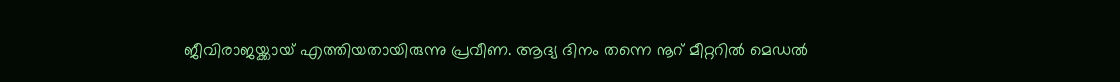ജീവിരാജയ്ക്കായ് എത്തിയതായിരുന്നു പ്രവീണ. ആദ്യ ദിനം തന്നെ നൂറ് മീറ്ററിൽ മെഡൽ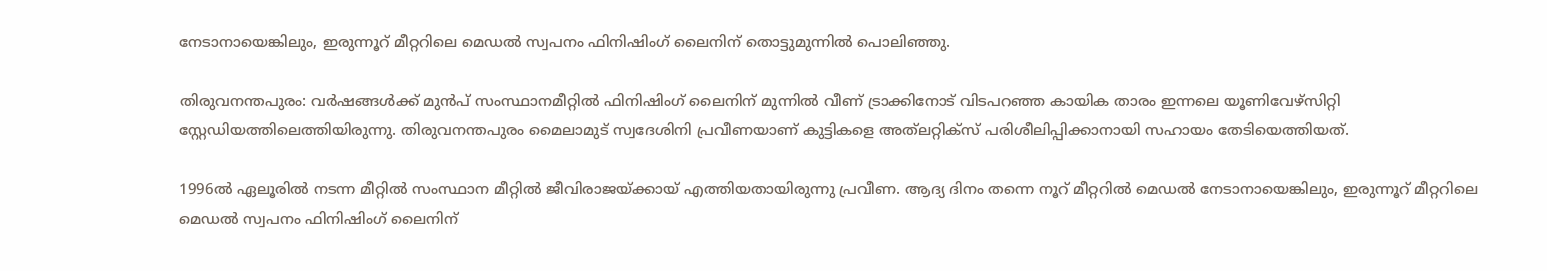നേടാനായെങ്കിലും, ഇരുന്നൂറ് മീറ്ററിലെ മെഡൽ സ്വപനം ഫിനിഷിംഗ് ലൈനിന് തൊട്ടുമുന്നിൽ പൊലിഞ്ഞു.

തിരുവനന്തപുരം: വർഷങ്ങൾക്ക് മുൻപ് സംസ്ഥാനമീറ്റിൽ ഫിനിഷിംഗ് ലൈനിന് മുന്നിൽ വീണ് ട്രാക്കിനോട് വിടപറഞ്ഞ കായിക താരം ഇന്നലെ യൂണിവേഴ്സിറ്റി സ്റ്റേഡിയത്തിലെത്തിയിരുന്നു. തിരുവനന്തപുരം മൈലാമുട് സ്വദേശിനി പ്രവീണയാണ് കുട്ടികളെ അത്‍ലറ്റിക്സ് പരിശീലിപ്പിക്കാനായി സഹായം തേടിയെത്തിയത്.

1996ൽ ഏലൂരിൽ നടന്ന മീറ്റിൽ സംസ്ഥാന മീറ്റിൽ ജീവിരാജയ്ക്കായ് എത്തിയതായിരുന്നു പ്രവീണ. ആദ്യ ദിനം തന്നെ നൂറ് മീറ്ററിൽ മെഡൽ നേടാനായെങ്കിലും, ഇരുന്നൂറ് മീറ്ററിലെ മെഡൽ സ്വപനം ഫിനിഷിംഗ് ലൈനിന്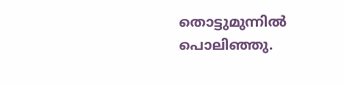തൊട്ടുമുന്നിൽ പൊലിഞ്ഞു.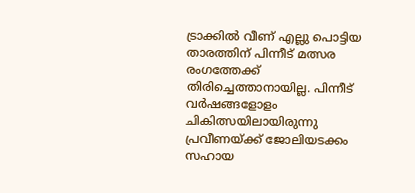ട്രാക്കിൽ വീണ് എല്ലു പൊട്ടിയ താരത്തിന് പിന്നീട് മത്സര രംഗത്തേക്ക് തിരിച്ചെത്താനായില്ല. പിന്നീട് വർഷങ്ങളോളം ചികിത്സയിലായിരുന്നു പ്രവീണയ്ക്ക് ജോലിയടക്കം സഹായ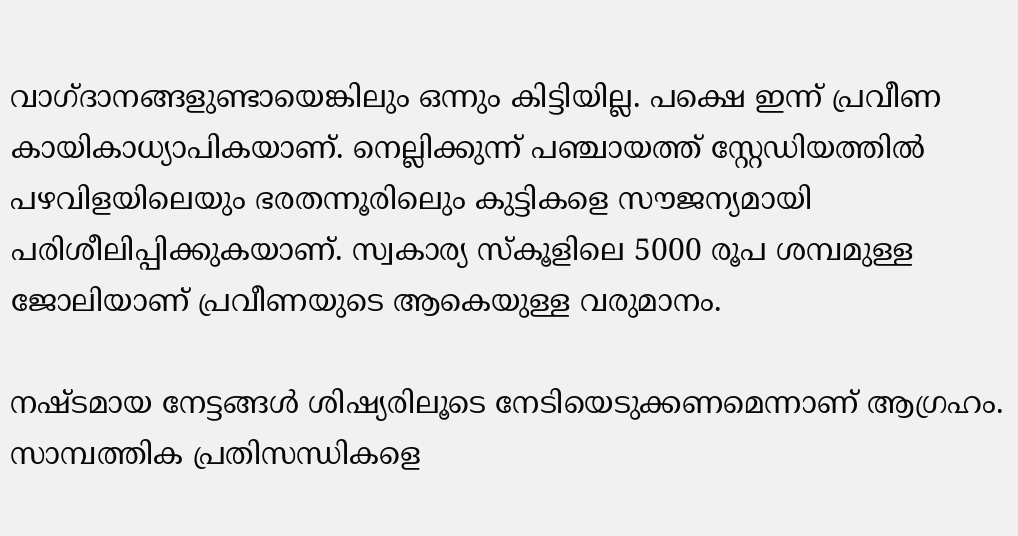വാഗ്ദാനങ്ങളുണ്ടായെങ്കിലും ഒന്നും കിട്ടിയില്ല. പക്ഷെ ഇന്ന് പ്രവീണ കായികാധ്യാപികയാണ്. നെല്ലിക്കുന്ന് പഞ്ചായത്ത് സ്റ്റേഡിയത്തിൽ പഴവിളയിലെയും ഭരതന്നൂരിലെും കുട്ടികളെ സൗജന്യമായി പരിശീലിപ്പിക്കുകയാണ്. സ്വകാര്യ സ്കൂളിലെ 5000 രൂപ ശമ്പമുള്ള ജോലിയാണ് പ്രവീണയുടെ ആകെയുള്ള വരുമാനം.

നഷ്ടമായ നേട്ടങ്ങൾ ശിഷ്യരിലൂടെ നേടിയെടുക്കണമെന്നാണ് ആഗ്രഹം. സാമ്പത്തിക പ്രതിസന്ധികളെ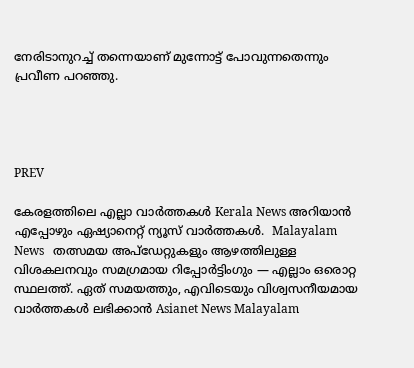നേരിടാനുറച്ച് തന്നെയാണ് മുന്നോട്ട് പോവുന്നതെന്നും പ്രവീണ പറഞ്ഞു.




PREV

കേരളത്തിലെ എല്ലാ വാർത്തകൾ Kerala News അറിയാൻ  എപ്പോഴും ഏഷ്യാനെറ്റ് ന്യൂസ് വാർത്തകൾ.  Malayalam News   തത്സമയ അപ്‌ഡേറ്റുകളും ആഴത്തിലുള്ള വിശകലനവും സമഗ്രമായ റിപ്പോർട്ടിംഗും — എല്ലാം ഒരൊറ്റ സ്ഥലത്ത്. ഏത് സമയത്തും, എവിടെയും വിശ്വസനീയമായ വാർത്തകൾ ലഭിക്കാൻ Asianet News Malayalam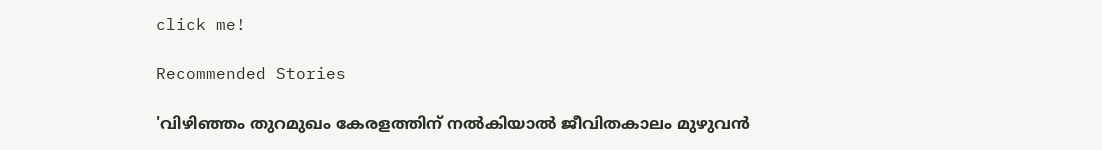click me!

Recommended Stories

'വിഴിഞ്ഞം തുറമുഖം കേരളത്തിന് നൽകിയാൽ ജീവിതകാലം മുഴുവൻ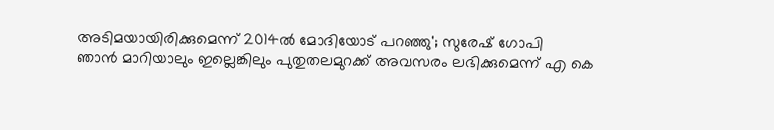അടിമയായിരിക്കുമെന്ന് 2014ൽ മോദിയോട് പറഞ്ഞു'; സുരേഷ് ഗോപി
ഞാൻ മാറിയാലും ഇല്ലെങ്കിലും പുതുതലമുറക്ക് അവസരം ലഭിക്കുമെന്ന് എ കെ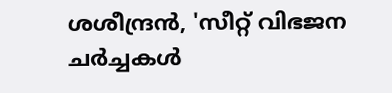ശശീന്ദ്രൻ, 'സീറ്റ് വിഭജന ചർച്ചകൾ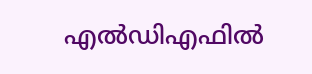എൽഡിഎഫിൽ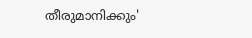തീരുമാനിക്കും'